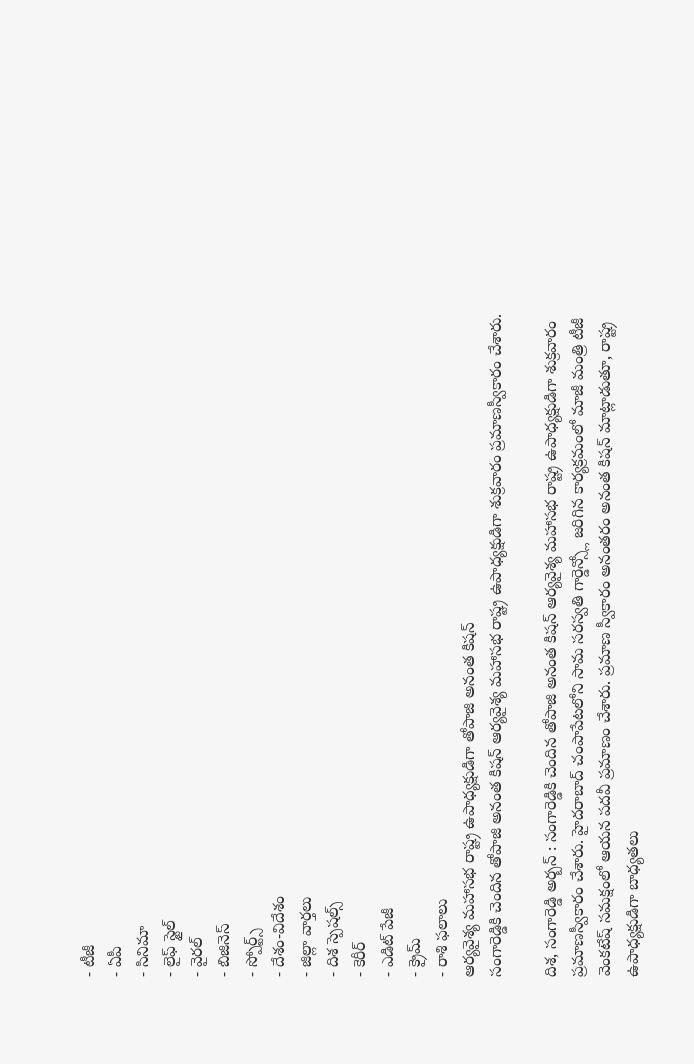- టీజీ
- ఏపీ
- సినిమా
- లైఫ్ స్టైల్
- వైరల్
- బిజినెస్
- స్పోర్ట్స్
- దేశం-విదేశం
- జిల్లా వార్తలు
- దిశ స్పెషల్స్
- కెరీర్
- ఎడిట్ పేజీ
- క్రైమ్
- రాశి ఫలాలు
ఆర్యవైశ్య మహాసభ రాష్ట్ర ఉపాధ్యక్షుడిగా తోపాజి అనంత కిషన్
సంగారెడ్డికి చెందిన తోపాజి అనంత కిషన్ ఆర్యవైశ్య మహాసభ రాష్ట్ర ఉపాధ్యక్షుడిగా శుక్రవారం ప్రమాణస్వీకారం చేశారు.

దిశ, సంగారెడ్డి అర్బన్ : సంగారెడ్డికి చెందిన తోపాజి అనంత కిషన్ ఆర్యవైశ్య మహాసభ రాష్ట్ర ఉపాధ్యక్షుడిగా శుక్రవారం ప్రమాణస్వీకారం చేశారు. హైదరాబాద్ చంపాపేటలోని సామ సరస్వతి గార్డెన్స్లో జరిగిన కార్యక్రమంలో మాజీ మంత్రి టీజీ వెంకటేష్ సమక్షంలో ఆయన పదవీ ప్రమాణం చేశారు. ప్రమాణ స్వీకారం అనంతరం అనంత కిషన్ మాట్లాడుతూ, రాష్ట్ర ఉపాధ్యక్షుడిగా బాధ్యతలు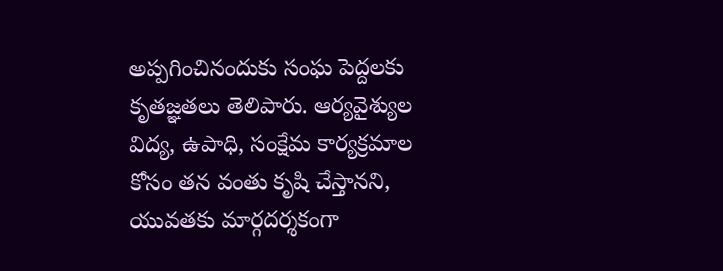అప్పగించినందుకు సంఘ పెద్దలకు కృతజ్ఞతలు తెలిపారు. ఆర్యవైశ్యుల విద్య, ఉపాధి, సంక్షేమ కార్యక్రమాల కోసం తన వంతు కృషి చేస్తానని, యువతకు మార్గదర్శకంగా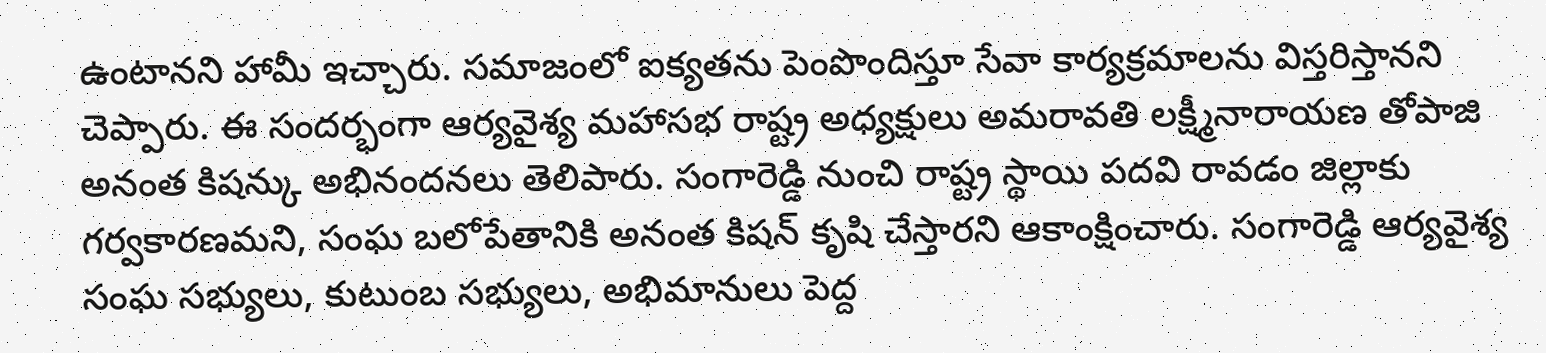ఉంటానని హామీ ఇచ్చారు. సమాజంలో ఐక్యతను పెంపొందిస్తూ సేవా కార్యక్రమాలను విస్తరిస్తానని చెప్పారు. ఈ సందర్భంగా ఆర్యవైశ్య మహాసభ రాష్ట్ర అధ్యక్షులు అమరావతి లక్ష్మీనారాయణ తోపాజి అనంత కిషన్కు అభినందనలు తెలిపారు. సంగారెడ్డి నుంచి రాష్ట్ర స్థాయి పదవి రావడం జిల్లాకు గర్వకారణమని, సంఘ బలోపేతానికి అనంత కిషన్ కృషి చేస్తారని ఆకాంక్షించారు. సంగారెడ్డి ఆర్యవైశ్య సంఘ సభ్యులు, కుటుంబ సభ్యులు, అభిమానులు పెద్ద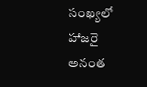సంఖ్యలో హాజరై అనంత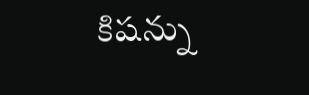కిషన్ను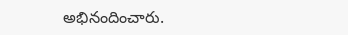అభినందించారు.